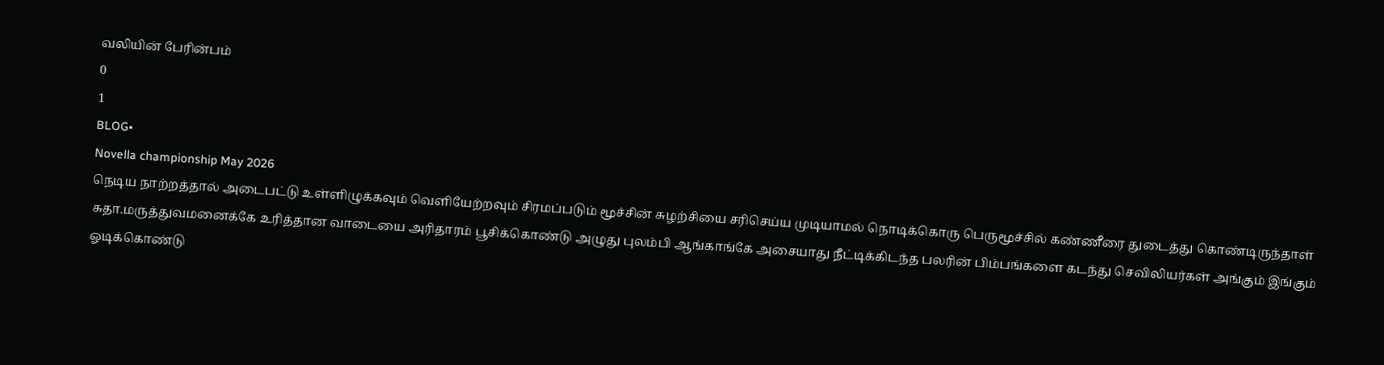வலியின் பேரின்பம்
0
1
BLOG•
Novella championship May 2026
நெடிய நாற்றத்தால் அடைபட்டு உள்ளிழுக்கவும் வெளியேற்றவும் சிரமப்படும் மூச்சின் சுழற்சியை சரிசெய்ய முடியாமல் நொடிக்கொரு பெருமூச்சில் கண்ணீரை துடைத்து கொண்டிருந்தாள் சுதா.மருத்துவமனைக்கே உரித்தான வாடையை அரிதாரம் பூசிக்கொண்டு அழுது புலம்பி ஆங்காங்கே அசையாது நீட்டிக்கிடந்த பலரின் பிம்பங்களை கடந்து செவிலியர்கள் அங்கும் இங்கும் ஓடிக்கொண்டு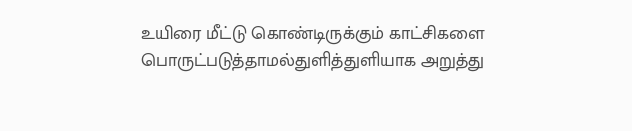உயிரை மீட்டு கொண்டிருக்கும் காட்சிகளை பொருட்படுத்தாமல்துளித்துளியாக அறுத்து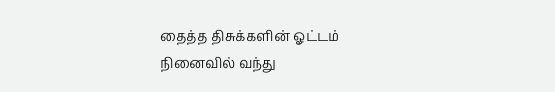தைத்த திசுக்களின் ஓட்டம் நினைவில் வந்து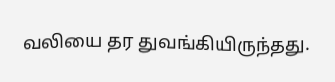வலியை தர துவங்கியிருந்தது.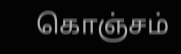கொஞ்சம்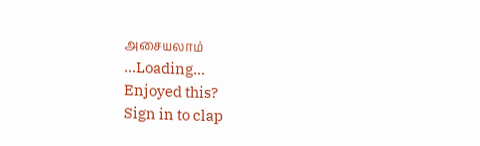அசையலாம்
...Loading...
Enjoyed this?
Sign in to clap